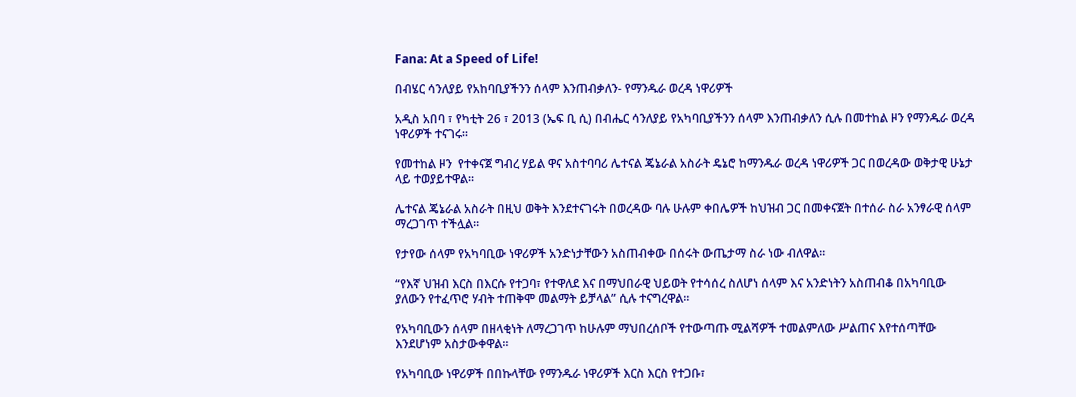Fana: At a Speed of Life!

በብሄር ሳንለያይ የአከባቢያችንን ሰላም እንጠብቃለን- የማንዱራ ወረዳ ነዋሪዎች

አዲስ አበባ ፣ የካቲት 26 ፣ 2013 (ኤፍ ቢ ሲ) በብሔር ሳንለያይ የአካባቢያችንን ሰላም እንጠብቃለን ሲሉ በመተከል ዞን የማንዱራ ወረዳ ነዋሪዎች ተናገሩ።

የመተከል ዞን  የተቀናጀ ግብረ ሃይል ዋና አስተባባሪ ሌተናል ጄኔራል አስራት ዴኔሮ ከማንዱራ ወረዳ ነዋሪዎች ጋር በወረዳው ወቅታዊ ሁኔታ ላይ ተወያይተዋል።

ሌተናል ጄኔራል አስራት በዚህ ወቅት እንደተናገሩት በወረዳው ባሉ ሁሉም ቀበሌዎች ከህዝብ ጋር በመቀናጀት በተሰራ ስራ አንፃራዊ ሰላም ማረጋገጥ ተችሏል።

የታየው ሰላም የአካባቢው ነዋሪዎች አንድነታቸውን አስጠብቀው በሰሩት ውጤታማ ስራ ነው ብለዋል።

“የእኛ ህዝብ እርስ በእርሱ የተጋባ፣ የተዋለደ እና በማህበራዊ ህይወት የተሳሰረ ስለሆነ ሰላም እና አንድነትን አስጠብቆ በአካባቢው ያለውን የተፈጥሮ ሃብት ተጠቅሞ መልማት ይቻላል” ሲሉ ተናግረዋል።

የአካባቢውን ሰላም በዘላቂነት ለማረጋገጥ ከሁሉም ማህበረሰቦች የተውጣጡ ሚልሻዎች ተመልምለው ሥልጠና እየተሰጣቸው እንደሆነም አስታውቀዋል።

የአካባቢው ነዋሪዎች በበኩላቸው የማንዱራ ነዋሪዎች እርስ እርስ የተጋቡ፣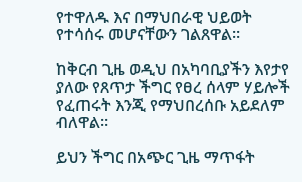የተዋለዱ እና በማህበራዊ ህይወት የተሳሰሩ መሆናቸውን ገልጸዋል።

ከቅርብ ጊዜ ወዲህ በአካባቢያችን እየታየ ያለው የጸጥታ ችግር የፀረ ሰላም ሃይሎች የፈጠሩት እንጂ የማህበረሰቡ አይደለም ብለዋል።

ይህን ችግር በአጭር ጊዜ ማጥፋት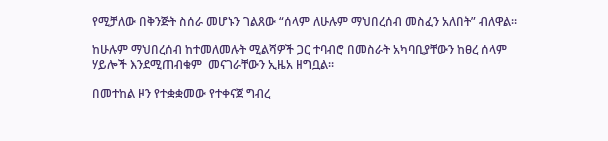የሚቻለው በቅንጅት ስሰራ መሆኑን ገልጸው “ሰላም ለሁሉም ማህበረሰብ መስፈን አለበት” ብለዋል።

ከሁሉም ማህበረሰብ ከተመለመሉት ሚልሻዎች ጋር ተባብሮ በመስራት አካባቢያቸውን ከፀረ ሰላም ሃይሎች እንደሚጠብቁም  መናገራቸውን ኢዜአ ዘግቧል።

በመተከል ዞን የተቋቋመው የተቀናጀ ግብረ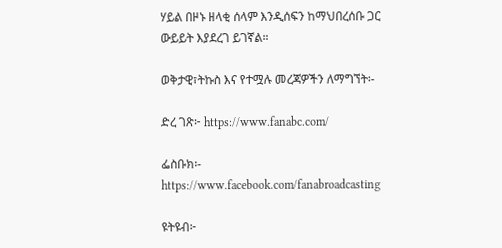ሃይል በዞኑ ዘላቂ ሰላም እንዲሰፍን ከማህበረሰቡ ጋር ውይይት እያደረገ ይገኛል።

ወቅታዊ፣ትኩስ እና የተሟሉ መረጃዎችን ለማግኘት፡-

ድረ ገጽ፦ https://www.fanabc.com/

ፌስቡክ፡- https://www.facebook.com/fanabroadcasting

ዩትዩብ፦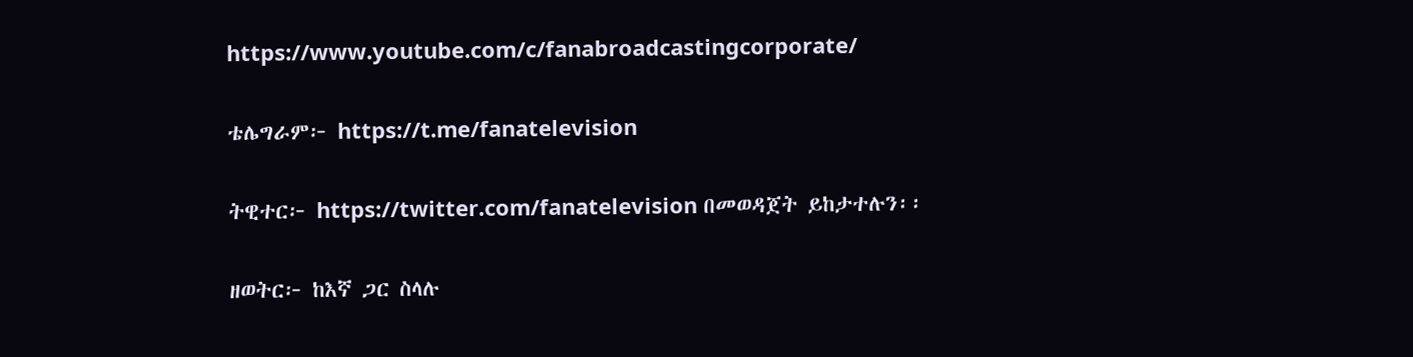https://www.youtube.com/c/fanabroadcastingcorporate/

ቴሌግራም፦ https://t.me/fanatelevision

ትዊተር፦ https://twitter.com/fanatelevision በመወዳጀት ይከታተሉን፡፡

ዘወትር፦ ከእኛ ጋር ስላሉ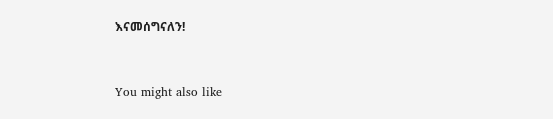እናመሰግናለን!



You might also like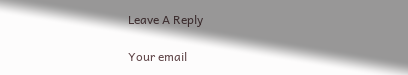Leave A Reply

Your email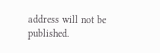address will not be published.